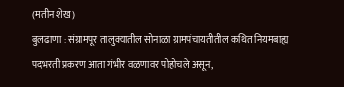(मतीन शेख)
बुलढाणा : संग्रामपूर तालुक्यातील सोनाळा ग्रामपंचायतीतील कथित नियमबाह्य पदभरती प्रकरण आता गंभीर वळणावर पोहोचले असून,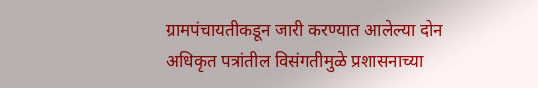ग्रामपंचायतीकडून जारी करण्यात आलेल्या दोन अधिकृत पत्रांतील विसंगतीमुळे प्रशासनाच्या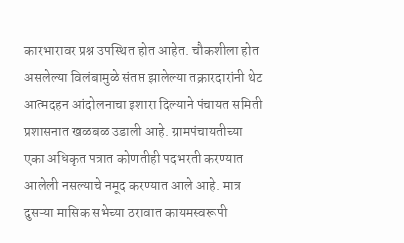कारभारावर प्रश्न उपस्थित होत आहेत. चौकशीला होत असलेल्या विलंबामुळे संतप्त झालेल्या तक्रारदारांनी थेट आत्मदहन आंदोलनाचा इशारा दिल्याने पंचायत समिती प्रशासनात खळबळ उडाली आहे. ग्रामपंचायतीच्या एका अधिकृत पत्रात कोणतीही पदभरती करण्यात आलेली नसल्याचे नमूद करण्यात आले आहे. मात्र दुसऱ्या मासिक सभेच्या ठरावात कायमस्वरूपी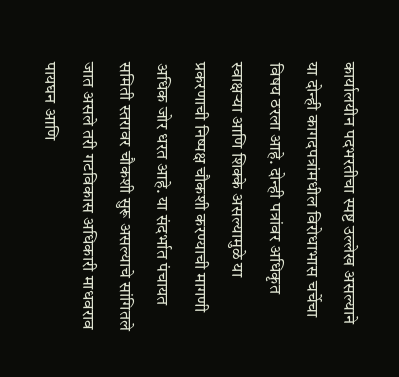कार्यालयीन पदभरतीचा स्पष्ट उल्लेख असल्याने या दोन्ही कागदपत्रांमधील विरोधाभास चर्चेचा विषय ठरला आहे. दोन्ही पत्रांवर अधिकृत स्वाक्षऱ्या आणि शिक्के असल्यामुळे या प्रकरणाची निष्पक्ष चौकशी करण्याची मागणी अधिक जोर धरत आहे. या संदर्भात पंचायत समिती स्तरावर चौकशी सुरू असल्याचे सांगितले जात असले तरी गटविकास अधिकारी माधवराव पायघन आणि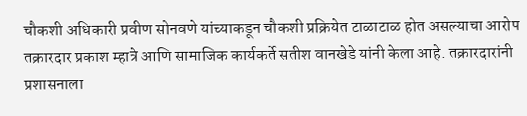चौकशी अधिकारी प्रवीण सोनवणे यांच्याकडून चौकशी प्रक्रियेत टाळाटाळ होत असल्याचा आरोप तक्रारदार प्रकाश म्हात्रे आणि सामाजिक कार्यकर्ते सतीश वानखेडे यांनी केला आहे. तक्रारदारांनी प्रशासनाला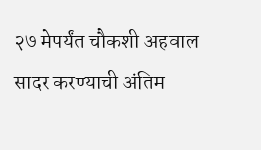२७ मेपर्यंत चौकशी अहवाल सादर करण्याची अंतिम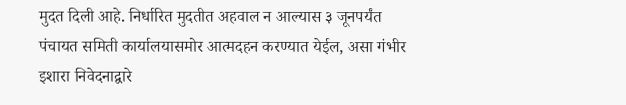मुदत दिली आहे. निर्धारित मुदतीत अहवाल न आल्यास ३ जूनपर्यंत पंचायत समिती कार्यालयासमोर आत्मदहन करण्यात येईल, असा गंभीर इशारा निवेदनाद्वारे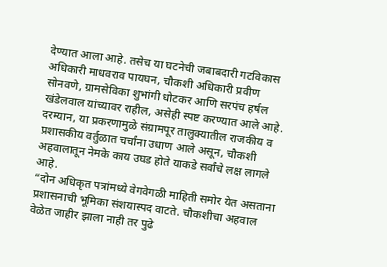देण्यात आला आहे. तसेच या घटनेची जबाबदारी गटविकास अधिकारी माधवराव पायघन, चौकशी अधिकारी प्रवीण सोनवणे, ग्रामसेविका शुभांगी धोटकर आणि सरपंच हर्षल खंडेलवाल यांच्यावर राहील, असेही स्पष्ट करण्यात आले आहे. दरम्यान, या प्रकरणामुळे संग्रामपूर तालुक्यातील राजकीय व प्रशासकीय वर्तुळात चर्चांना उधाण आले असून, चौकशी अहवालातून नेमके काय उघड होते याकडे सर्वांचे लक्ष लागले आहे.
“दोन अधिकृत पत्रांमध्ये वेगवेगळी माहिती समोर येत असताना प्रशासनाची भूमिका संशयास्पद वाटते. चौकशीचा अहवाल वेळेत जाहीर झाला नाही तर पुढे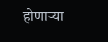होणाऱ्या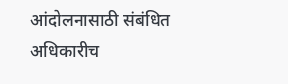आंदोलनासाठी संबंधित अधिकारीच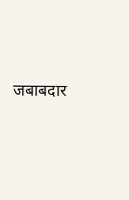जबाबदार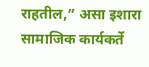राहतील,” असा इशारा सामाजिक कार्यकर्ते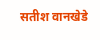सतीश वानखेडे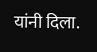यांनी दिला.